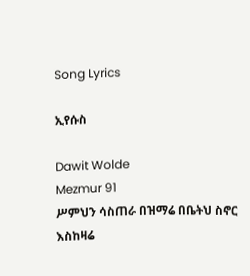Song Lyrics

ኢየሱስ

Dawit Wolde
Mezmur 91
ሥምህን ሳስጠራ በዝማሬ በቤትህ ስኖር እስከዛሬ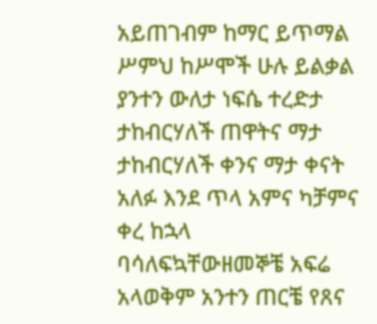አይጠገብም ከማር ይጥማል ሥምህ ከሥሞች ሁሉ ይልቃል ያንተን ውለታ ነፍሴ ተረድታ ታከብርሃለች ጠዋትና ማታ ታከብርሃለች ቀንና ማታ ቀናት አለፉ እንደ ጥላ አምና ካቻምና ቀረ ከኋላ ባሳለፍኳቸውዘመኞቼ አፍሬ አላወቅም አንተን ጠርቼ የጸና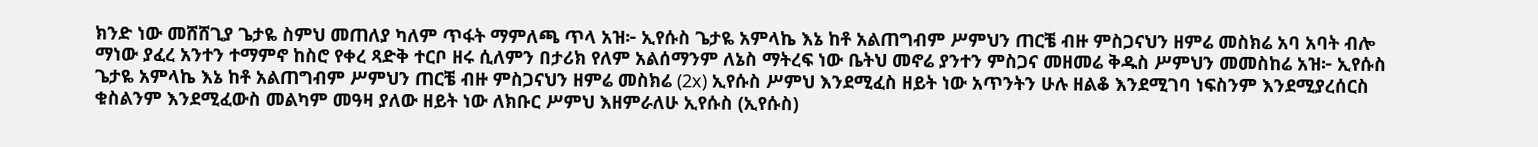ክንድ ነው መሸሸጊያ ጌታዬ ስምህ መጠለያ ካለም ጥፋት ማምለጫ ጥላ አዝ፦ ኢየሱስ ጌታዬ አምላኬ እኔ ከቶ አልጠግብም ሥምህን ጠርቼ ብዙ ምስጋናህን ዘምሬ መስክሬ አባ አባት ብሎ ማነው ያፈረ አንተን ተማምኖ ከስሮ የቀረ ጻድቅ ተርቦ ዘሩ ሲለምን በታሪክ የለም አልሰማንም ለኔስ ማትረፍ ነው ቤትህ መኖሬ ያንተን ምስጋና መዘመሬ ቅዱስ ሥምህን መመስከሬ አዝ፦ ኢየሱስ ጌታዬ አምላኬ እኔ ከቶ አልጠግብም ሥምህን ጠርቼ ብዙ ምስጋናህን ዘምሬ መስክሬ (2x) ኢየሱስ ሥምህ እንደሚፈስ ዘይት ነው አጥንትን ሁሉ ዘልቆ እንደሚገባ ነፍስንም እንደሚያረሰርስ ቁስልንም እንደሚፈውስ መልካም መዓዛ ያለው ዘይት ነው ለክቡር ሥምህ እዘምራለሁ ኢየሱስ (ኢየሱስ)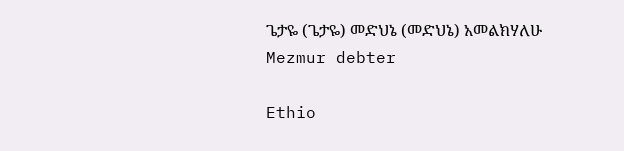ጌታዬ (ጌታዬ) መድህኔ (መድህኔ) አመልክሃለሁ
Mezmur debter

Ethio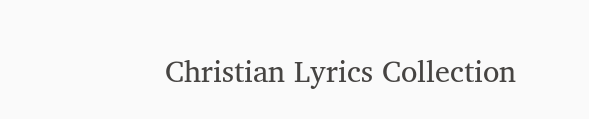Christian Lyrics Collection